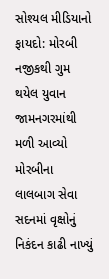સોશ્યલ મીડિયાનો ફાયદો: મોરબી નજીકથી ગુમ થયેલ યુવાન જામનગરમાંથી મળી આવ્યો મોરબીના લાલબાગ સેવા સદનમાં વૃક્ષોનું નિકંદન કાઢી નાખ્યું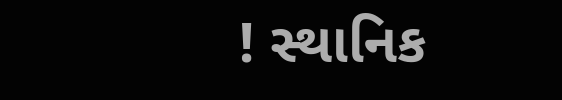! સ્થાનિક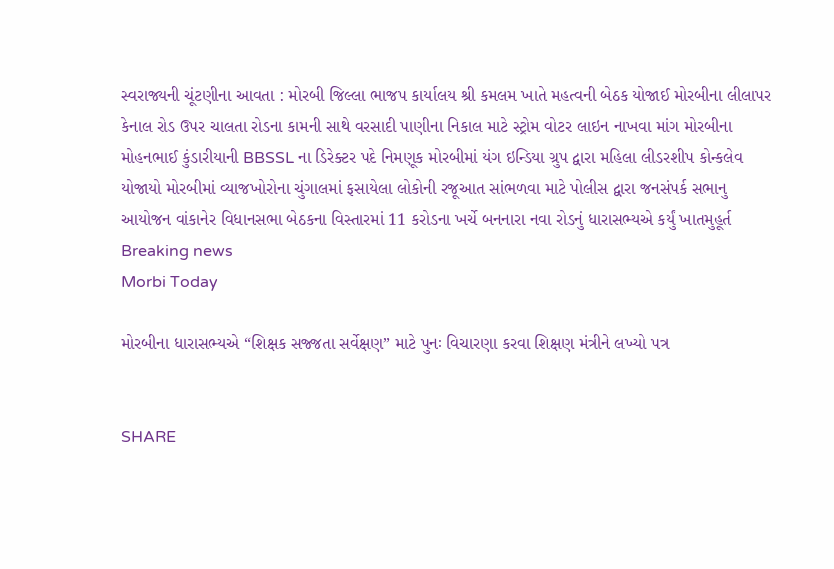સ્વરાજ્યની ચૂંટણીના આવતા : મોરબી જિલ્લા ભાજપ કાર્યાલય શ્રી કમલમ ખાતે મહત્વની બેઠક યોજાઈ મોરબીના લીલાપર કેનાલ રોડ ઉપર ચાલતા રોડના કામની સાથે વરસાદી પાણીના નિકાલ માટે સ્ટ્રોમ વોટર લાઇન નાખવા માંગ મોરબીના મોહનભાઈ કુંડારીયાની BBSSL ના ડિરેક્ટર પદે નિમણૂક મોરબીમાં યંગ ઇન્ડિયા ગ્રુપ દ્વારા મહિલા લીડરશીપ કોન્કલેવ યોજાયો મોરબીમાં વ્યાજખોરોના ચુંગાલમાં ફસાયેલા લોકોની રજૂઆત સાંભળવા માટે પોલીસ દ્વારા જનસંપર્ક સભાનુ આયોજન વાંકાનેર વિધાનસભા બેઠકના વિસ્તારમાં 11 કરોડના ખર્ચે બનનારા નવા રોડનું ધારાસભ્યએ કર્યું ખાતમુહૂર્ત
Breaking news
Morbi Today

મોરબીના ધારાસભ્યએ “શિક્ષક સજ્જતા સર્વેક્ષણ” માટે પુનઃ વિચારણા કરવા શિક્ષણ મંત્રીને લખ્યો પત્ર


SHARE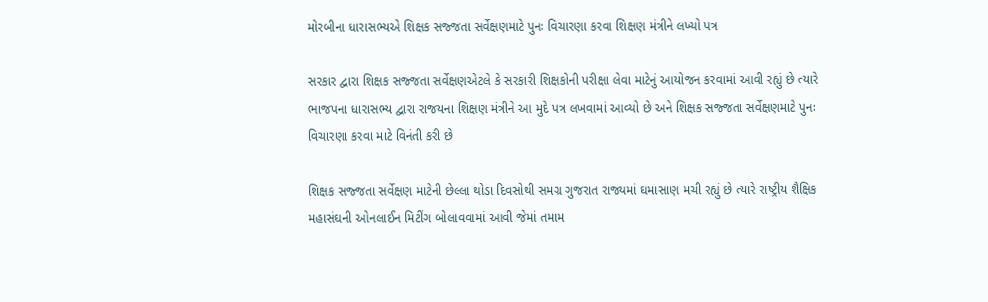મોરબીના ધારાસભ્યએ શિક્ષક સજ્જતા સર્વેક્ષણમાટે પુનઃ વિચારણા કરવા શિક્ષણ મંત્રીને લખ્યો પત્ર

સરકાર દ્વારા શિક્ષક સજ્જતા સર્વેક્ષણએટલે કે સરકારી શિક્ષકોની પરીક્ષા લેવા માટેનું આયોજન કરવામાં આવી રહ્યું છે ત્યારે ભાજપના ધારાસભ્ય દ્વારા રાજયના શિક્ષણ મંત્રીને આ મુદે પત્ર લખવામાં આવ્યો છે અને શિક્ષક સજ્જતા સર્વેક્ષણમાટે પુનઃ વિચારણા કરવા માટે વિનંતી કરી છે

શિક્ષક સજ્જતા સર્વેક્ષણ માટેની છેલ્લા થોડા દિવસોથી સમગ્ર ગુજરાત રાજ્યમાં ઘમાસાણ મચી રહ્યું છે ત્યારે રાષ્ટ્રીય શૈક્ષિક મહાસંઘની ઓનલાઈન મિટીંગ બોલાવવામાં આવી જેમાં તમામ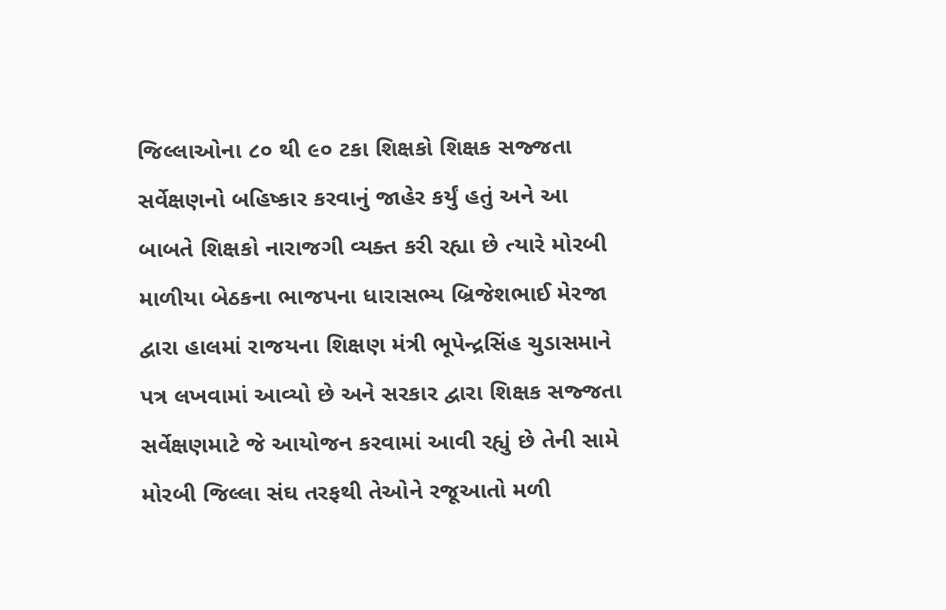જિલ્લાઓના ૮૦ થી ૯૦ ટકા શિક્ષકો શિક્ષક સજ્જતા સર્વેક્ષણનો બહિષ્કાર કરવાનું જાહેર કર્યું હતું અને આ બાબતે શિક્ષકો નારાજગી વ્યક્ત કરી રહ્યા છે ત્યારે મોરબી માળીયા બેઠકના ભાજપના ધારાસભ્ય બ્રિજેશભાઈ મેરજા દ્વારા હાલમાં રાજયના શિક્ષણ મંત્રી ભૂપેન્દ્રસિંહ ચુડાસમાને પત્ર લખવામાં આવ્યો છે અને સરકાર દ્વારા શિક્ષક સજ્જતા સર્વેક્ષણમાટે જે આયોજન કરવામાં આવી રહ્યું છે તેની સામે મોરબી જિલ્લા સંઘ તરફથી તેઓને રજૂઆતો મળી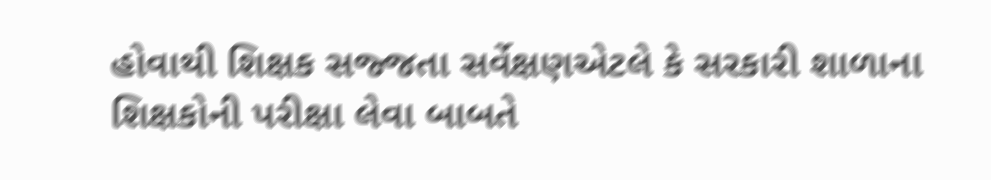હોવાથી શિક્ષક સજ્જતા સર્વેક્ષણએટલે કે સરકારી શાળાના શિક્ષકોની પરીક્ષા લેવા બાબતે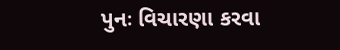પુનઃ વિચારણા કરવા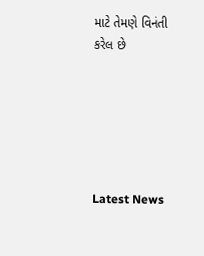માટે તેમણે વિનંતી કરેલ છે






Latest News